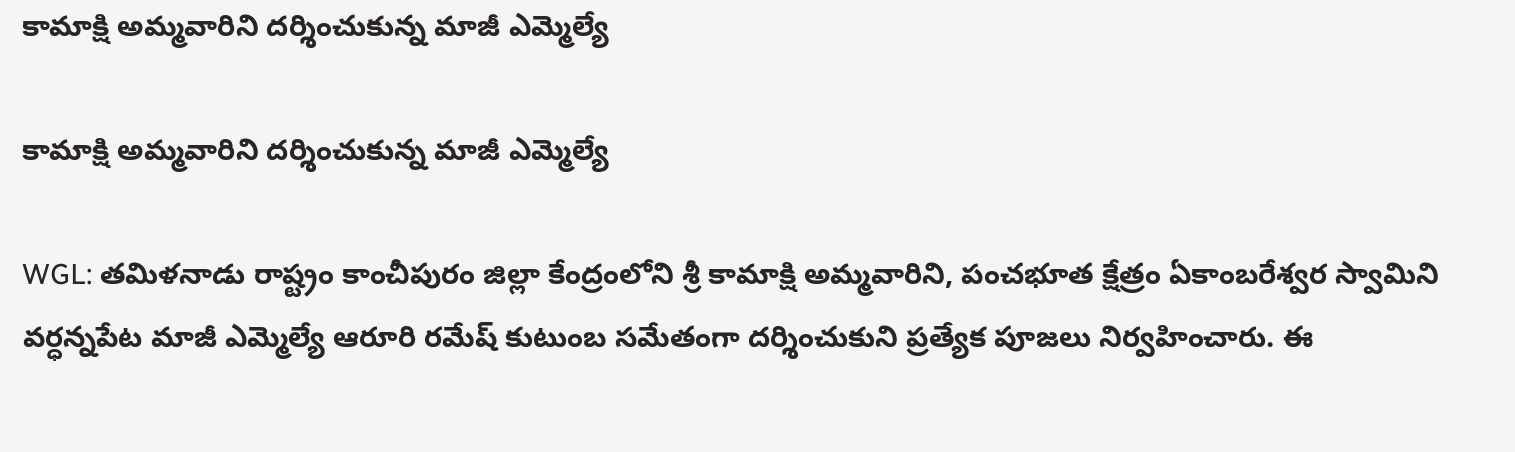కామాక్షి అమ్మవారిని దర్శించుకున్న మాజీ ఎమ్మెల్యే

కామాక్షి అమ్మవారిని దర్శించుకున్న మాజీ ఎమ్మెల్యే

WGL: తమిళనాడు రాష్ట్రం కాంచీపురం జిల్లా కేంద్రంలోని శ్రీ కామాక్షి అమ్మవారిని, పంచభూత క్షేత్రం ఏకాంబరేశ్వర స్వామిని వర్ధన్నపేట మాజీ ఎమ్మెల్యే ఆరూరి రమేష్ కుటుంబ సమేతంగా దర్శించుకుని ప్రత్యేక పూజలు నిర్వహించారు. ఈ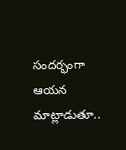సందర్భంగా ఆయన మాట్లాడుతూ..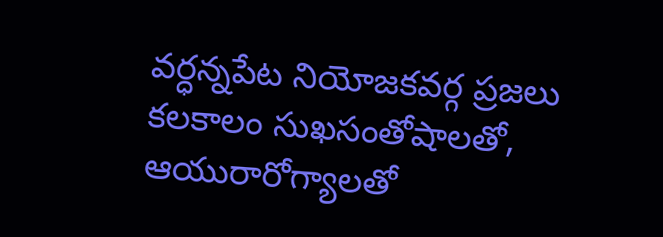వర్ధన్నపేట నియోజకవర్గ ప్రజలు కలకాలం సుఖసంతోషాలతో, ఆయురారోగ్యాలతో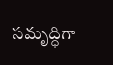సమృద్ధిగా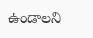ఉండాలని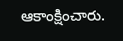ఆకాంక్షించారు.